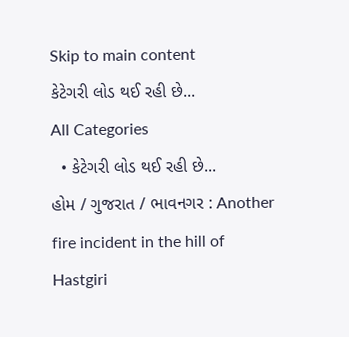Skip to main content
કેટેગરી લોડ થઈ રહી છે...
All Categories
  • કેટેગરી લોડ થઈ રહી છે...
હોમ / ગુજરાત / ભાવનગર : Another fire incident in the hill of Hastgiri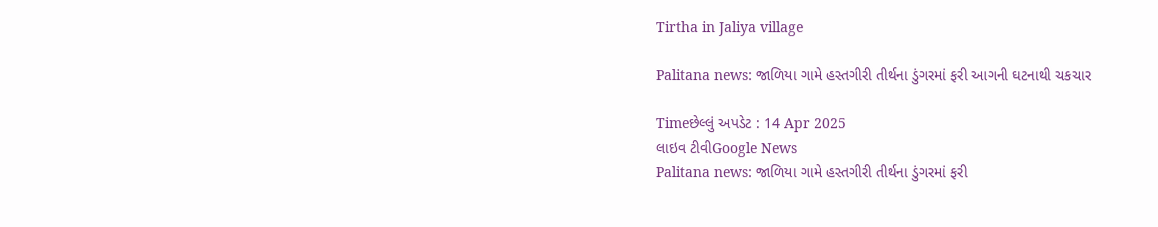Tirtha in Jaliya village

Palitana news: જાળિયા ગામે હસ્તગીરી તીર્થના ડુંગરમાં ફરી આગની ઘટનાથી ચકચાર

Timeછેલ્લું અપડેટ : 14 Apr 2025
લાઇવ ટીવીGoogle News
Palitana news: જાળિયા ગામે હસ્તગીરી તીર્થના ડુંગરમાં ફરી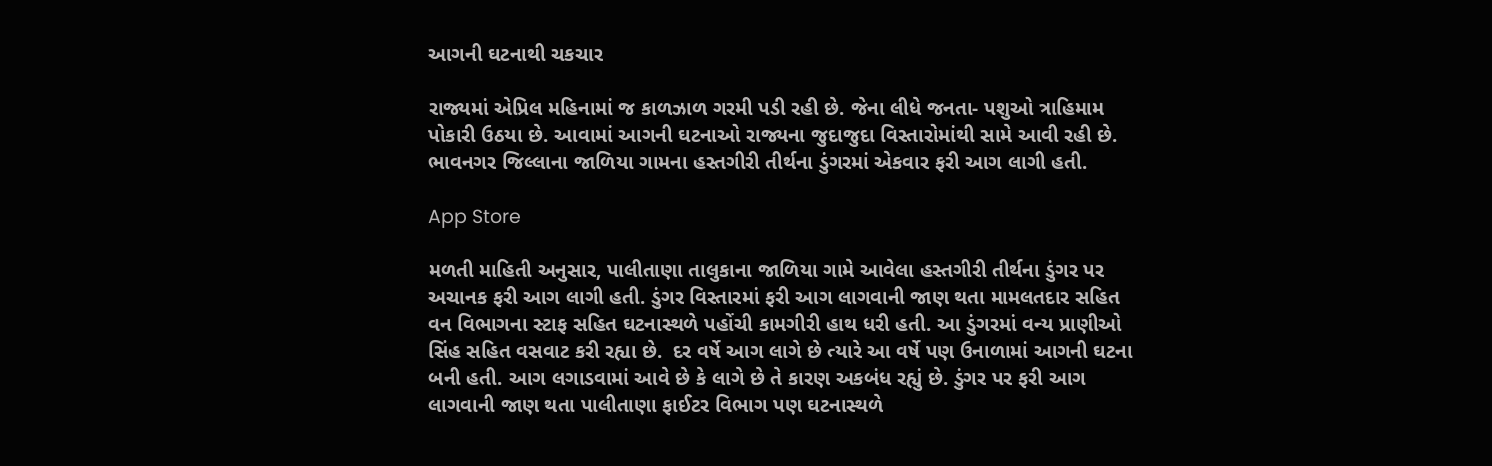આગની ઘટનાથી ચકચાર

રાજ્યમાં એપ્રિલ મહિનામાં જ કાળઝાળ ગરમી પડી રહી છે. જેના લીધે જનતા- પશુઓ ત્રાહિમામ પોકારી ઉઠયા છે. આવામાં આગની ઘટનાઓ રાજ્યના જુદાજુદા વિસ્તારોમાંથી સામે આવી રહી છે. ભાવનગર જિલ્લાના જાળિયા ગામના હસ્તગીરી તીર્થના ડુંગરમાં એકવાર ફરી આગ લાગી હતી.

App Store

મળતી માહિતી અનુસાર, પાલીતાણા તાલુકાના જાળિયા ગામે આવેલા હસ્તગીરી તીર્થના ડુંગર પર અચાનક ફરી આગ લાગી હતી. ડુંગર વિસ્તારમાં ફરી આગ લાગવાની જાણ થતા મામલતદાર સહિત વન વિભાગના સ્ટાફ સહિત ઘટનાસ્થળે પહોંચી કામગીરી હાથ ધરી હતી. આ ડુંગરમાં વન્ય પ્રાણીઓ સિંહ સહિત વસવાટ કરી રહ્યા છે.  દર વર્ષે આગ લાગે છે ત્યારે આ વર્ષે પણ ઉનાળામાં આગની ઘટના બની હતી. આગ લગાડવામાં આવે છે કે લાગે છે તે કારણ અકબંધ રહ્યું છે. ડુંગર પર ફરી આગ લાગવાની જાણ થતા પાલીતાણા ફાઈટર વિભાગ પણ ઘટનાસ્થળે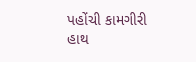પહોંચી કામગીરી હાથ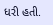ધરી હતી.